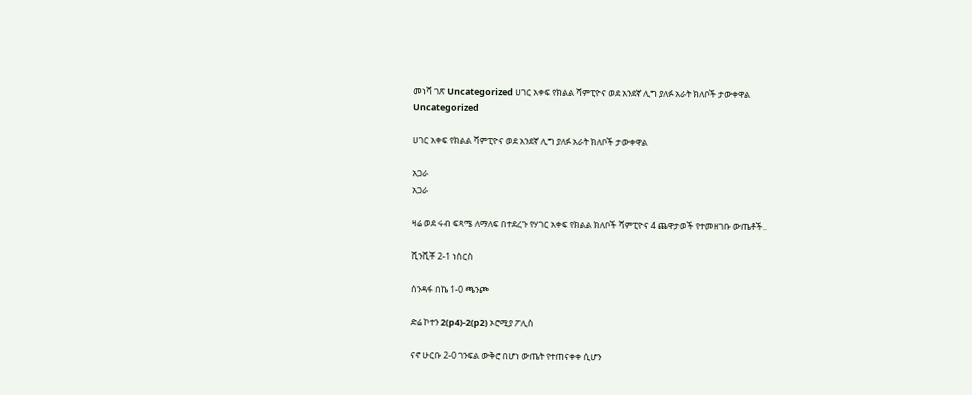መነሻ ገጽ Uncategorized ሀገር አቀፍ የክልል ሻምፒዮና ወደ አንደኛ ሊግ ያለፉ አራት ክለቦች ታውቀዋል
Uncategorized

ሀገር አቀፍ የክልል ሻምፒዮና ወደ አንደኛ ሊግ ያለፉ አራት ክለቦች ታውቀዋል

አጋራ
አጋራ

ዛሬ ወደ ሩብ ፍጻሜ ለማለፍ በተደረጉ የሃገር አቀፍ የክልል ክለቦች ሻምፒዮና 4 ጨዋታወች የተመዘገቡ ውጤቶች..

ሺንሺቾ 2-1 ነስርስ

ሰንዳፋ በኬ 1-0 ጫንጮ

ድሬ ኮተን 2(p4)-2(p2) ኦሮሚያ ፖሊስ

ናኖ ሁርቡ 2-0 ገንፍል ውቅሮ በሆነ ውጤት የተጠናቀቀ ሲሆን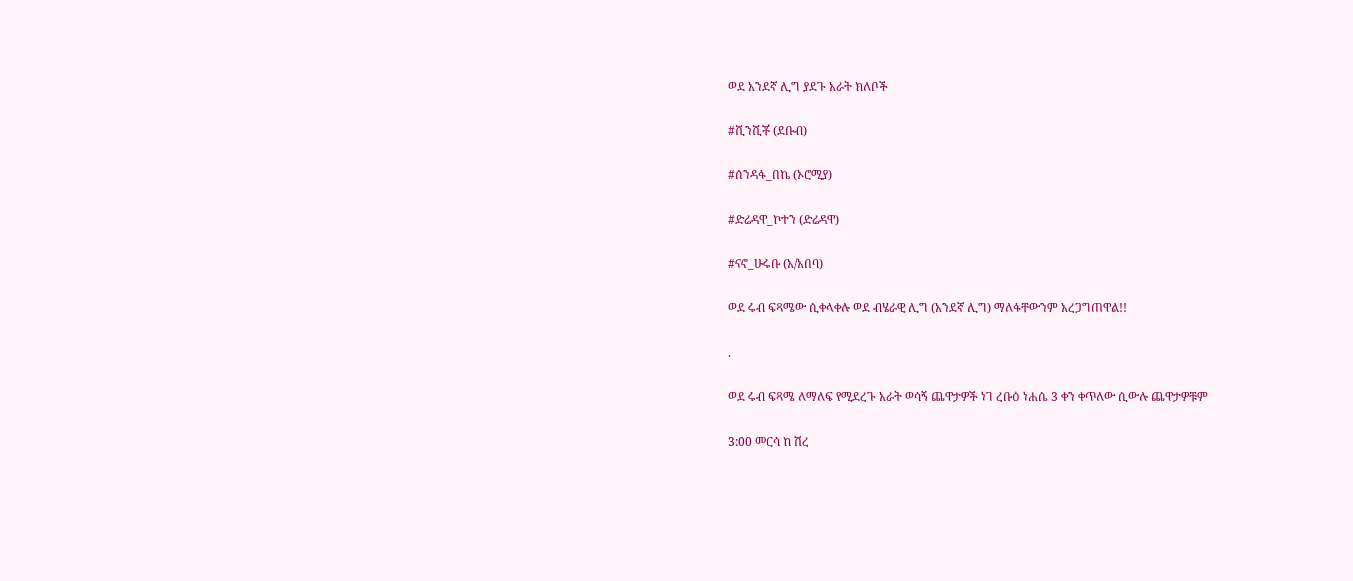ወደ አንደኛ ሊግ ያደጉ አራት ክለቦች

#ሺንሺቾ (ደቡብ)

#ሰንዳፋ_በኬ (ኦሮሚያ)

#ድሬዳዋ_ኮተን (ድሬዳዋ)

#ናኖ_ሁሩቡ (አ/አበባ)

ወደ ሩብ ፍጻሜው ሲቀላቀሉ ወደ ብሄራዊ ሊግ (አንደኛ ሊግ) ማለፋቸውንም አረጋግጠዋል!!

.

ወደ ሩብ ፍጻሜ ለማለፍ የሚደረጉ አራት ወሳኝ ጨዋታዎች ነገ ረቡዕ ነሐሴ 3 ቀን ቀጥለው ሲውሉ ጨዋታዎቹም

3:00 መርሳ ከ ሽረ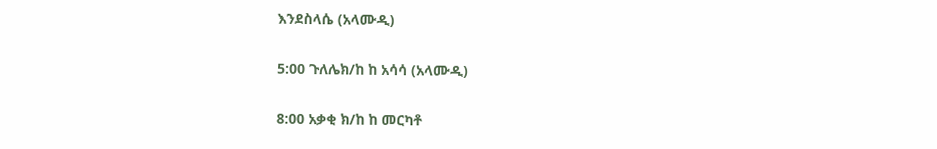እንደስላሴ (አላሙዲ)

5:00 ጉለሌክ/ከ ከ አሳሳ (አላሙዲ)

8:00 አቃቂ ክ/ከ ከ መርካቶ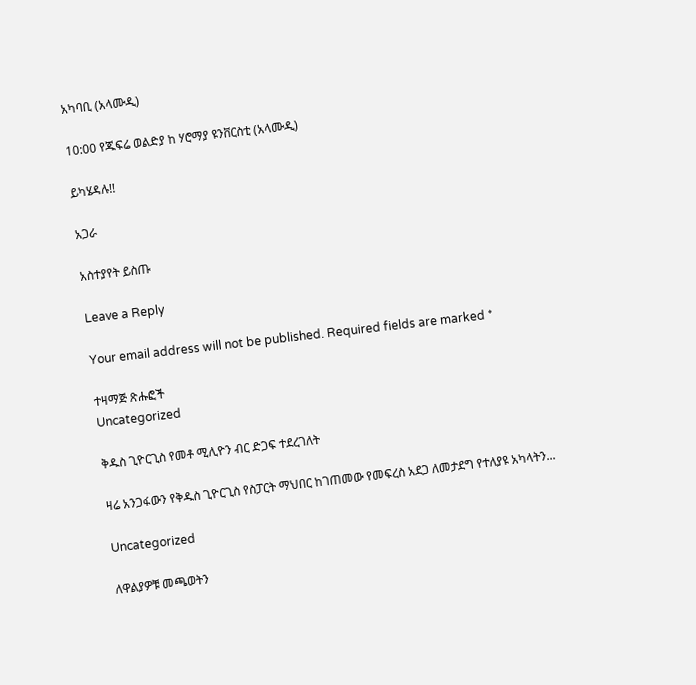አካባቢ (አላሙዲ)

10:00 የጁፍሬ ወልድያ ከ ሃሮማያ ዩንቨርስቲ (አላሙዲ)

ይካሄዳሉ!!

አጋራ

አስተያየት ይስጡ

Leave a Reply

Your email address will not be published. Required fields are marked *

ተዛማጅ ጽሑፎች
Uncategorized

ቅዱስ ጊዮርጊስ የመቶ ሚሊዮን ብር ድጋፍ ተደረገለት

ዛሬ አንጋፋውን የቅዱስ ጊዮርጊስ የስፓርት ማህበር ከገጠመው የመፍረስ አደጋ ለመታደግ የተለያዩ አካላትን...

Uncategorized

ለዋልያዎቹ መጫወትን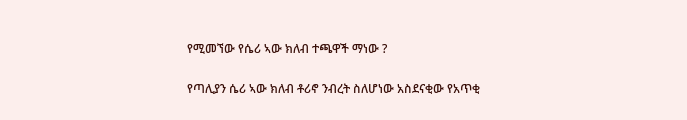የሚመኘው የሴሪ ኣው ክለብ ተጫዋች ማነው ?

የጣሊያን ሴሪ ኣው ክለብ ቶሪኖ ንብረት ስለሆነው አስደናቂው የአጥቂ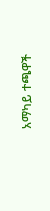አማካይ ተጫዋች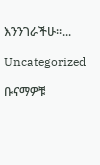እንንገራችሁ።...

Uncategorized

ቡናማዎቹ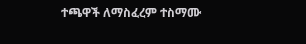ተጫዋች ለማስፈረም ተስማሙ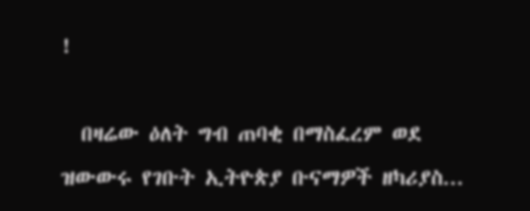!

  በዛሬው ዕለት ግብ ጠባቂ በማስፈረም ወደ ዝውውሩ የገቡት ኢትዮጵያ ቡናማዎች ዘካሪያስ...